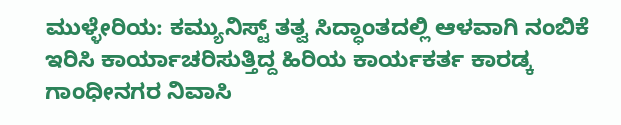ಮುಳ್ಳೇರಿಯ: ಕಮ್ಯುನಿಸ್ಟ್ ತತ್ವ ಸಿದ್ಧಾಂತದಲ್ಲಿ ಆಳವಾಗಿ ನಂಬಿಕೆ ಇರಿಸಿ ಕಾರ್ಯಾಚರಿಸುತ್ತಿದ್ದ ಹಿರಿಯ ಕಾರ್ಯಕರ್ತ ಕಾರಡ್ಕ ಗಾಂಧೀನಗರ ನಿವಾಸಿ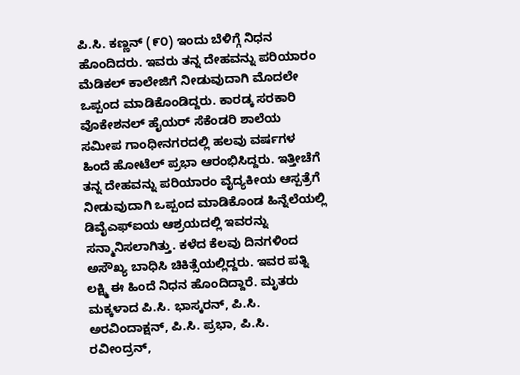ಪಿ.ಸಿ. ಕಣ್ಣನ್ (೯೦) ಇಂದು ಬೆಳಿಗ್ಗೆ ನಿಧನ ಹೊಂದಿದರು. ಇವರು ತನ್ನ ದೇಹವನ್ನು ಪರಿಯಾರಂ ಮೆಡಿಕಲ್ ಕಾಲೇಜಿಗೆ ನೀಡುವುದಾಗಿ ಮೊದಲೇ ಒಪ್ಪಂದ ಮಾಡಿಕೊಂಡಿದ್ದರು. ಕಾರಡ್ಕ ಸರಕಾರಿ ವೊಕೇಶನಲ್ ಹೈಯರ್ ಸೆಕೆಂಡರಿ ಶಾಲೆಯ ಸಮೀಪ ಗಾಂಧೀನಗರದಲ್ಲಿ ಹಲವು ವರ್ಷಗಳ ಹಿಂದೆ ಹೋಟೆಲ್ ಪ್ರಭಾ ಆರಂಭಿಸಿದ್ದರು. ಇತ್ತೀಚೆಗೆ ತನ್ನ ದೇಹವನ್ನು ಪರಿಯಾರಂ ವೈದ್ಯಕೀಯ ಆಸ್ಪತ್ರೆಗೆ ನೀಡುವುದಾಗಿ ಒಪ್ಪಂದ ಮಾಡಿಕೊಂಡ ಹಿನ್ನೆಲೆಯಲ್ಲಿ ಡಿವೈಎಫ್ಐಯ ಆಶ್ರಯದಲ್ಲಿ ಇವರನ್ನು ಸನ್ಮಾನಿಸಲಾಗಿತ್ತು. ಕಳೆದ ಕೆಲವು ದಿನಗಳಿಂದ ಅಸೌಖ್ಯ ಬಾಧಿಸಿ ಚಿಕಿತ್ಸೆಯಲ್ಲಿದ್ದರು. ಇವರ ಪತ್ನಿ ಲಕ್ಷ್ಮಿ ಈ ಹಿಂದೆ ನಿಧನ ಹೊಂದಿದ್ದಾರೆ. ಮೃತರು ಮಕ್ಕಳಾದ ಪಿ.ಸಿ. ಭಾಸ್ಕರನ್, ಪಿ.ಸಿ. ಅರವಿಂದಾಕ್ಷನ್, ಪಿ.ಸಿ. ಪ್ರಭಾ, ಪಿ.ಸಿ. ರವೀಂದ್ರನ್,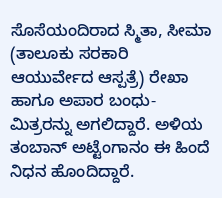ಸೊಸೆಯಂದಿರಾದ ಸ್ಮಿತಾ, ಸೀಮಾ (ತಾಲೂಕು ಸರಕಾರಿ ಆಯುರ್ವೇದ ಆಸ್ಪತ್ರೆ) ರೇಖಾ ಹಾಗೂ ಅಪಾರ ಬಂಧು-ಮಿತ್ರರನ್ನು ಅಗಲಿದ್ದಾರೆ. ಅಳಿಯ ತಂಬಾನ್ ಅಟ್ಟೆಂಗಾನಂ ಈ ಹಿಂದೆ ನಿಧನ ಹೊಂದಿದ್ದಾರೆ.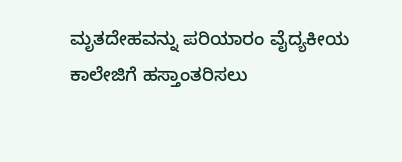ಮೃತದೇಹವನ್ನು ಪರಿಯಾರಂ ವೈದ್ಯಕೀಯ ಕಾಲೇಜಿಗೆ ಹಸ್ತಾಂತರಿಸಲು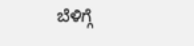ಬೆಳಿಗ್ಗೆ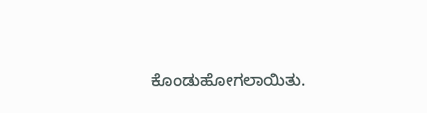ಕೊಂಡುಹೋಗಲಾಯಿತು.